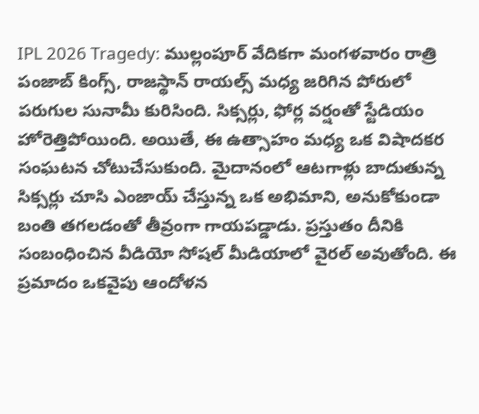IPL 2026 Tragedy: ముల్లంపూర్ వేదికగా మంగళవారం రాత్రి పంజాబ్ కింగ్స్, రాజస్థాన్ రాయల్స్ మధ్య జరిగిన పోరులో పరుగుల సునామీ కురిసింది. సిక్సర్లు, ఫోర్ల వర్షంతో స్టేడియం హోరెత్తిపోయింది. అయితే, ఈ ఉత్సాహం మధ్య ఒక విషాదకర సంఘటన చోటుచేసుకుంది. మైదానంలో ఆటగాళ్లు బాదుతున్న సిక్సర్లు చూసి ఎంజాయ్ చేస్తున్న ఒక అభిమాని, అనుకోకుండా బంతి తగలడంతో తీవ్రంగా గాయపడ్డాడు. ప్రస్తుతం దీనికి సంబంధించిన వీడియో సోషల్ మీడియాలో వైరల్ అవుతోంది. ఈ ప్రమాదం ఒకవైపు ఆందోళన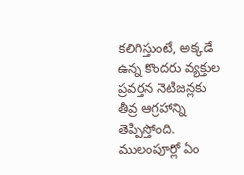కలిగిస్తుంటే, అక్కడే ఉన్న కొందరు వ్యక్తుల ప్రవర్తన నెటిజన్లకు తీవ్ర ఆగ్రహాన్ని తెప్పిస్తోంది.
ములంపూర్లో ఏం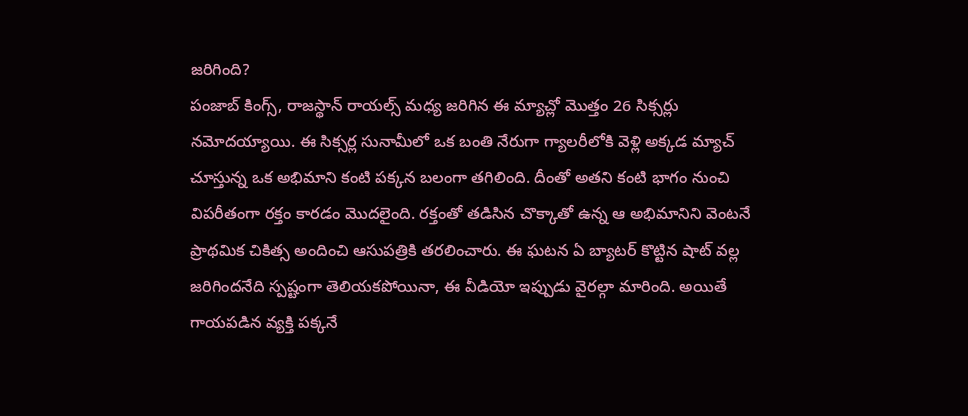జరిగింది?
పంజాబ్ కింగ్స్, రాజస్థాన్ రాయల్స్ మధ్య జరిగిన ఈ మ్యాచ్లో మొత్తం 26 సిక్సర్లు నమోదయ్యాయి. ఈ సిక్సర్ల సునామీలో ఒక బంతి నేరుగా గ్యాలరీలోకి వెళ్లి అక్కడ మ్యాచ్ చూస్తున్న ఒక అభిమాని కంటి పక్కన బలంగా తగిలింది. దీంతో అతని కంటి భాగం నుంచి విపరీతంగా రక్తం కారడం మొదలైంది. రక్తంతో తడిసిన చొక్కాతో ఉన్న ఆ అభిమానిని వెంటనే ప్రాథమిక చికిత్స అందించి ఆసుపత్రికి తరలించారు. ఈ ఘటన ఏ బ్యాటర్ కొట్టిన షాట్ వల్ల జరిగిందనేది స్పష్టంగా తెలియకపోయినా, ఈ వీడియో ఇప్పుడు వైరల్గా మారింది. అయితే గాయపడిన వ్యక్తి పక్కనే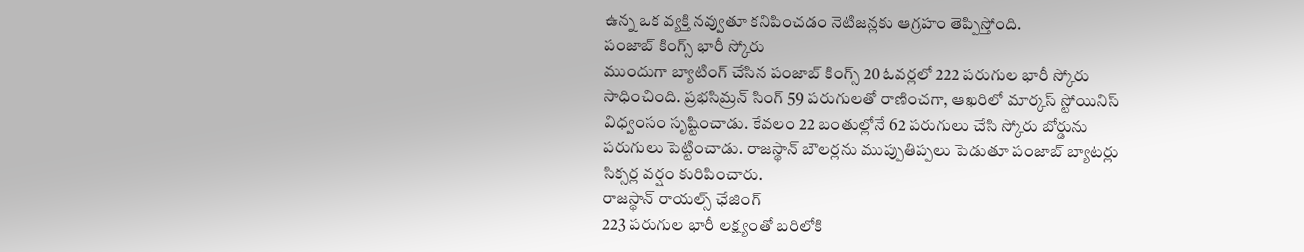ఉన్న ఒక వ్యక్తి నవ్వుతూ కనిపించడం నెటిజన్లకు ఆగ్రహం తెప్పిస్తోంది.
పంజాబ్ కింగ్స్ భారీ స్కోరు
ముందుగా బ్యాటింగ్ చేసిన పంజాబ్ కింగ్స్ 20 ఓవర్లలో 222 పరుగుల భారీ స్కోరు సాధించింది. ప్రభసిమ్రన్ సింగ్ 59 పరుగులతో రాణించగా, ఆఖరిలో మార్కస్ స్టోయినిస్ విధ్వంసం సృష్టించాడు. కేవలం 22 బంతుల్లోనే 62 పరుగులు చేసి స్కోరు బోర్డును పరుగులు పెట్టించాడు. రాజస్థాన్ బౌలర్లను ముప్పుతిప్పలు పెడుతూ పంజాబ్ బ్యాటర్లు సిక్సర్ల వర్షం కురిపించారు.
రాజస్థాన్ రాయల్స్ ఛేజింగ్
223 పరుగుల భారీ లక్ష్యంతో బరిలోకి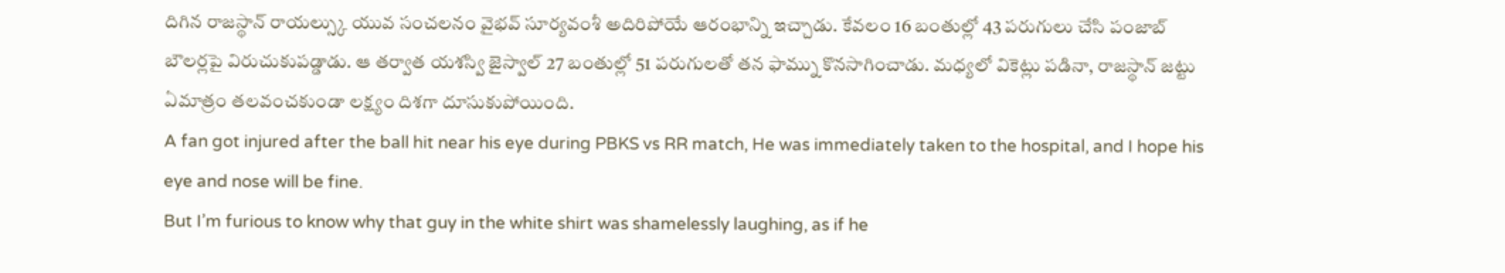దిగిన రాజస్థాన్ రాయల్స్కు యువ సంచలనం వైభవ్ సూర్యవంశీ అదిరిపోయే ఆరంభాన్ని ఇచ్చాడు. కేవలం 16 బంతుల్లో 43 పరుగులు చేసి పంజాబ్ బౌలర్లపై విరుచుకుపడ్డాడు. ఆ తర్వాత యశస్వి జైస్వాల్ 27 బంతుల్లో 51 పరుగులతో తన ఫామ్ను కొనసాగించాడు. మధ్యలో వికెట్లు పడినా, రాజస్థాన్ జట్టు ఏమాత్రం తలవంచకుండా లక్ష్యం దిశగా దూసుకుపోయింది.
A fan got injured after the ball hit near his eye during PBKS vs RR match, He was immediately taken to the hospital, and I hope his eye and nose will be fine.
But I’m furious to know why that guy in the white shirt was shamelessly laughing, as if he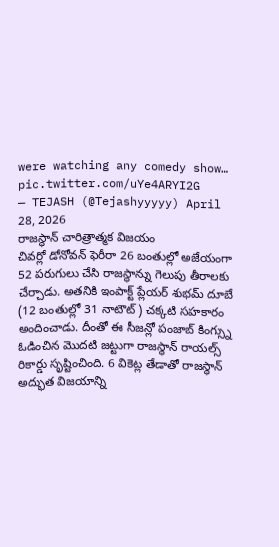were watching any comedy show… pic.twitter.com/uYe4ARYI2G
— TEJASH (@Tejashyyyyy) April 28, 2026
రాజస్థాన్ చారిత్రాత్మక విజయం
చివర్లో డోనోవన్ ఫెరీరా 26 బంతుల్లో అజేయంగా 52 పరుగులు చేసి రాజస్థాన్ను గెలుపు తీరాలకు చేర్చాడు. అతనికి ఇంపాక్ట్ ప్లేయర్ శుభమ్ దూబే (12 బంతుల్లో 31 నాటౌట్) చక్కటి సహకారం అందించాడు. దీంతో ఈ సీజన్లో పంజాబ్ కింగ్స్ను ఓడించిన మొదటి జట్టుగా రాజస్థాన్ రాయల్స్ రికార్డు సృష్టించింది. 6 వికెట్ల తేడాతో రాజస్థాన్ అద్భుత విజయాన్ని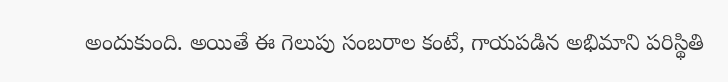అందుకుంది. అయితే ఈ గెలుపు సంబరాల కంటే, గాయపడిన అభిమాని పరిస్థితి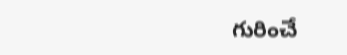గురించే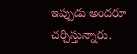ఇప్పుడు అందరూ చర్చిస్తున్నారు.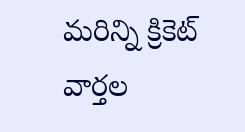మరిన్ని క్రికెట్ వార్తల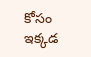కోసం ఇక్కడ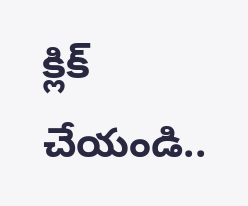క్లిక్ చేయండి..